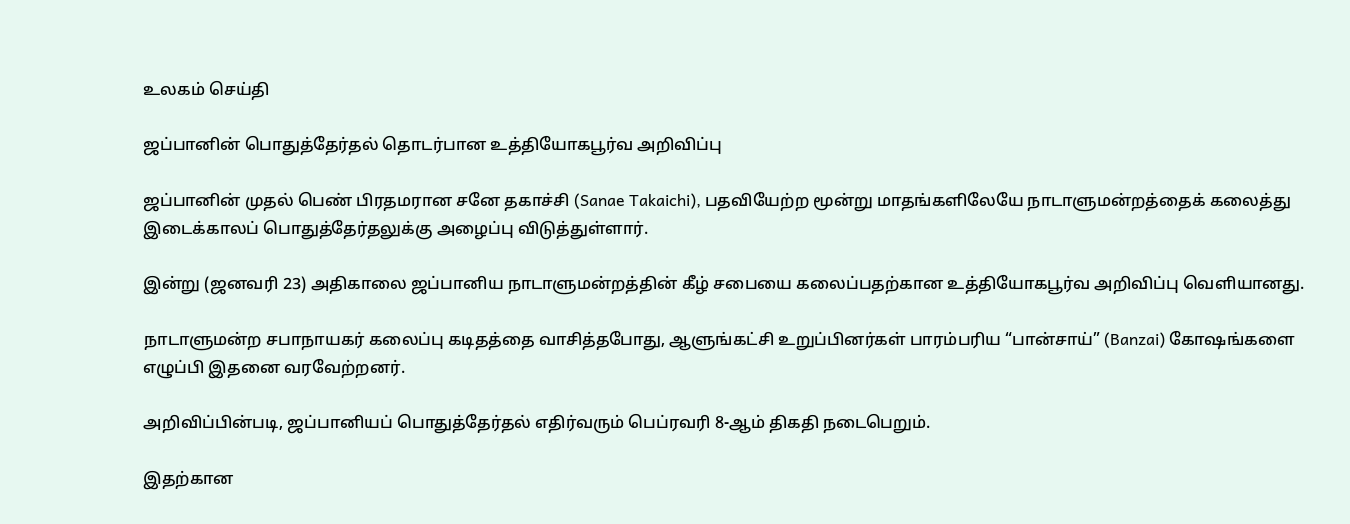உலகம் செய்தி

ஜப்பானின் பொதுத்தேர்தல் தொடர்பான உத்தியோகபூர்வ அறிவிப்பு

ஜப்பானின் முதல் பெண் பிரதமரான சனே தகாச்சி (Sanae Takaichi), பதவியேற்ற மூன்று மாதங்களிலேயே நாடாளுமன்றத்தைக் கலைத்து இடைக்காலப் பொதுத்தேர்தலுக்கு அழைப்பு விடுத்துள்ளார்.

இன்று (ஜனவரி 23) அதிகாலை ஜப்பானிய நாடாளுமன்றத்தின் கீழ் சபையை கலைப்பதற்கான உத்தியோகபூர்வ அறிவிப்பு வெளியானது.

நாடாளுமன்ற சபாநாயகர் கலைப்பு கடிதத்தை வாசித்தபோது, ஆளுங்கட்சி உறுப்பினர்கள் பாரம்பரிய “பான்சாய்” (Banzai) கோஷங்களை எழுப்பி இதனை வரவேற்றனர்.

அறிவிப்பின்படி, ஜப்பானியப் பொதுத்தேர்தல் எதிர்வரும் பெப்ரவரி 8-ஆம் திகதி நடைபெறும்.

இதற்கான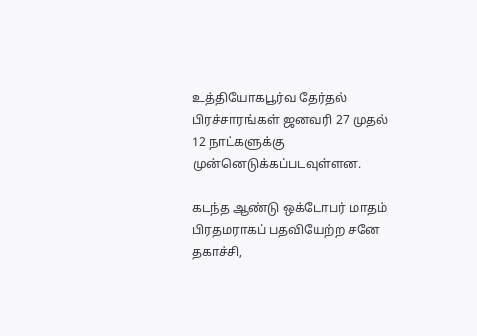உத்தியோகபூர்வ தேர்தல் பிரச்சாரங்கள் ஜனவரி 27 முதல் 12 நாட்களுக்கு முன்னெடுக்கப்படவுள்ளன.

கடந்த ஆண்டு ஒக்டோபர் மாதம் பிரதமராகப் பதவியேற்ற சனே தகாச்சி,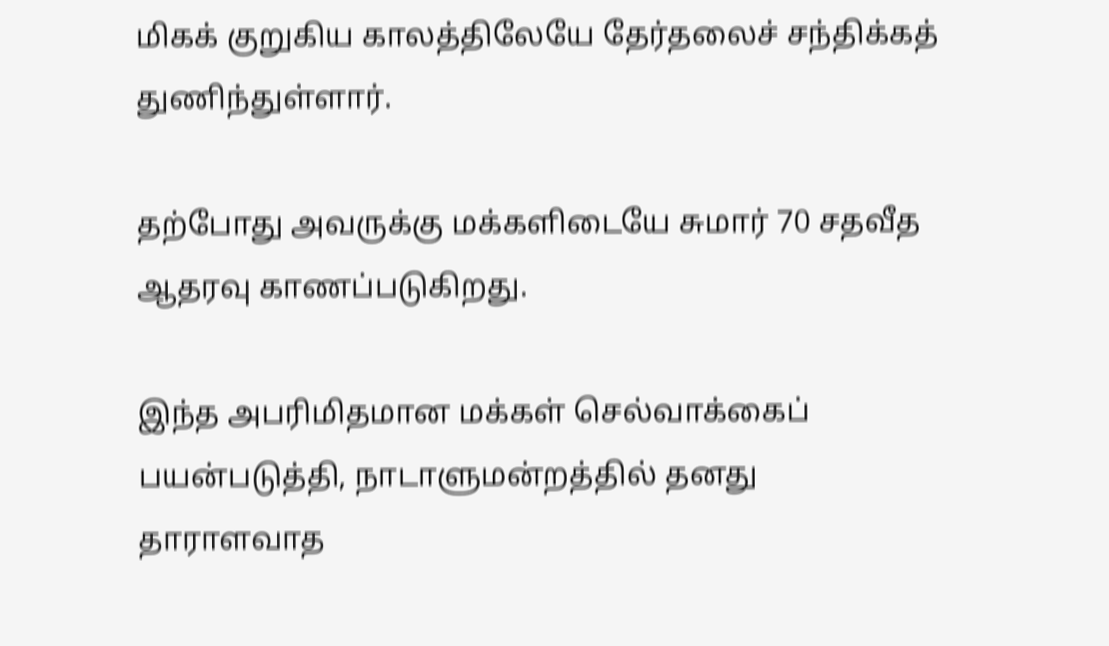மிகக் குறுகிய காலத்திலேயே தேர்தலைச் சந்திக்கத் துணிந்துள்ளார்.

தற்போது அவருக்கு மக்களிடையே சுமார் 70 சதவீத ஆதரவு காணப்படுகிறது.

இந்த அபரிமிதமான மக்கள் செல்வாக்கைப் பயன்படுத்தி, நாடாளுமன்றத்தில் தனது தாராளவாத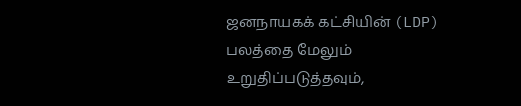ஜனநாயகக் கட்சியின் (LDP) பலத்தை மேலும் உறுதிப்படுத்தவும்,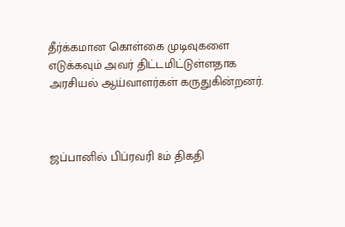தீர்க்கமான கொள்கை முடிவுகளை எடுக்கவும் அவர் திட்டமிட்டுள்ளதாக அரசியல் ஆய்வாளர்கள் கருதுகின்றனர்.



ஜப்பானில் பிப்ரவரி 8ம் திகதி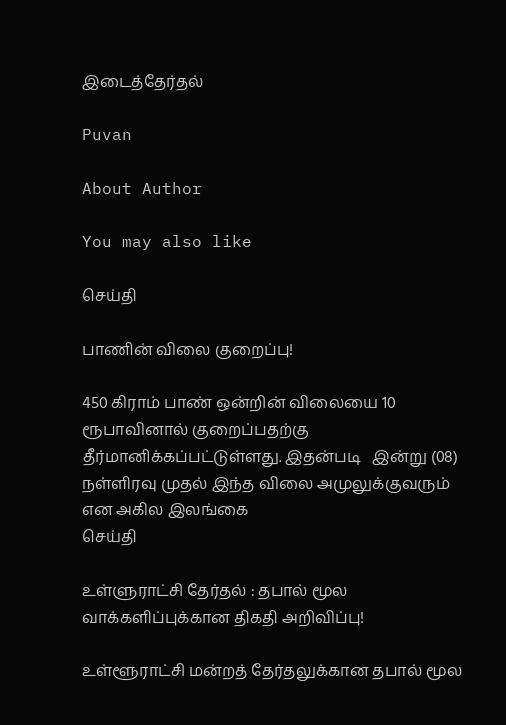இடைத்தேர்தல்

Puvan

About Author

You may also like

செய்தி

பாணின் விலை குறைப்பு!

450 கிராம் பாண் ஒன்றின் விலையை 10 ரூபாவினால் குறைப்பதற்கு தீர்மானிக்கப்பட்டுள்ளது. இதன்படி   இன்று (08) நள்ளிரவு முதல் இந்த விலை அமுலுக்குவரும் என அகில இலங்கை
செய்தி

உள்ளுராட்சி தேர்தல் : தபால் மூல வாக்களிப்புக்கான திகதி அறிவிப்பு!

உள்ளூராட்சி மன்றத் தேர்தலுக்கான தபால் மூல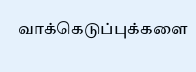வாக்கெடுப்புக்களை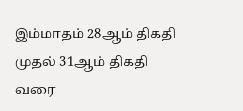இம்மாதம் 28ஆம் திகதி முதல் 31ஆம் திகதி வரை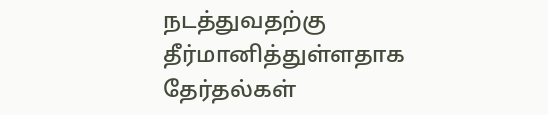நடத்துவதற்கு தீர்மானித்துள்ளதாக தேர்தல்கள்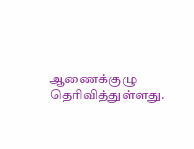ஆணைக்குழு தெரிவித்துள்ளது.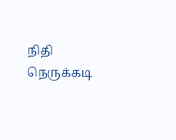நிதி நெருக்கடி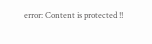error: Content is protected !!